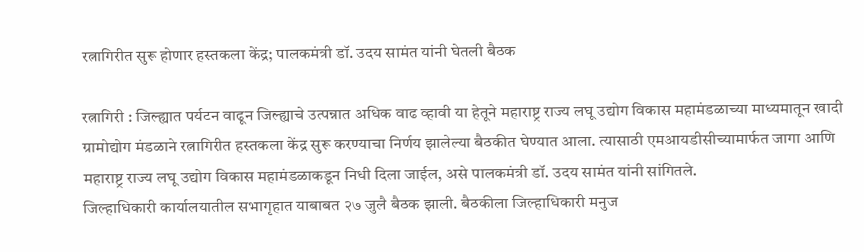रत्नागिरीत सुरू होणार हस्तकला केंद्र; पालकमंत्री डॉ. उदय सामंत यांनी घेतली बैठक

रत्नागिरी : जिल्ह्यात पर्यटन वाढून जिल्ह्याचे उत्पन्नात अधिक वाढ व्हावी या हेतूने महाराष्ट्र राज्य लघू उद्योग विकास महामंडळाच्या माध्यमातून खादी ग्रामोद्योग मंडळाने रत्नागिरीत हस्तकला केंद्र सुरू करण्याचा निर्णय झालेल्या बैठकीत घेण्यात आला. त्यासाठी एमआयडीसीच्यामार्फत जागा आणि महाराष्ट्र राज्य लघू उद्योग विकास महामंडळाकडून निधी दिला जाईल, असे पालकमंत्री डॉ. उदय सामंत यांनी सांगितले.
जिल्हाधिकारी कार्यालयातील सभागृहात याबाबत २७ जुलै बैठक झाली. बैठकीला जिल्हाधिकारी मनुज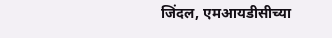जिंदल, एमआयडीसीच्या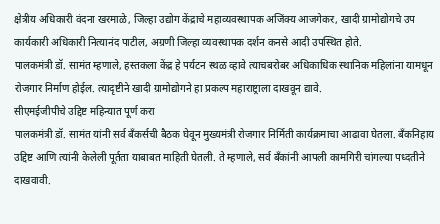क्षेत्रीय अधिकारी वंदना खरमाळे, जिल्हा उद्योग केंद्राचे महाव्यवस्थापक अजिंक्य आजगेकर, खादी ग्रामोद्योगचे उप कार्यकारी अधिकारी नित्यानंद पाटील, अग्रणी जिल्हा व्यवस्थापक दर्शन कनसे आदी उपस्थित होते.
पालकमंत्री डॉ. सामंत म्हणाले, हस्तकला केंद्र हे पर्यटन स्थळ व्हावे त्याचबरोबर अधिकाधिक स्थानिक महिलांना यामधून रोजगार निर्माण होईल. त्यादृष्टीने खादी ग्रामोद्योगने हा प्रकल्प महाराष्ट्राला दाखवून द्यावे.
सीएमईजीपीचे उद्दिष्ट महिन्यात पूर्ण करा
पालकमंत्री डॉ. सामंत यांनी सर्व बँकर्सची बैठक घेवून मुख्यमंत्री रोजगार निर्मिती कार्यक्रमाचा आढावा घेतला. बँकनिहाय उद्दिष्ट आणि त्यांनी केलेली पूर्तता याबाबत माहिती घेतली. ते म्हणाले, सर्व बँकांनी आपली कामगिरी चांगल्या पध्दतीने दाखवावी.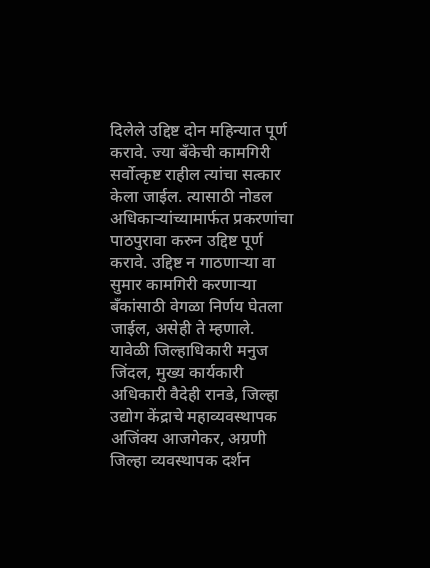दिलेले उद्दिष्ट दोन महिन्यात पूर्ण करावे. ज्या बँकेची कामगिरी सर्वोत्कृष्ट राहील त्यांचा सत्कार केला जाईल. त्यासाठी नोडल अधिकाऱ्यांच्यामार्फत प्रकरणांचा पाठपुरावा करुन उद्दिष्ट पूर्ण करावे. उद्दिष्ट न गाठणाऱ्या वा सुमार कामगिरी करणाऱ्या बँकांसाठी वेगळा निर्णय घेतला जाईल, असेही ते म्हणाले.
यावेळी जिल्हाधिकारी मनुज जिंदल, मुख्य कार्यकारी अधिकारी वैदेही रानडे, जिल्हा उद्योग केंद्राचे महाव्यवस्थापक अजिंक्य आजगेकर, अग्रणी जिल्हा व्यवस्थापक दर्शन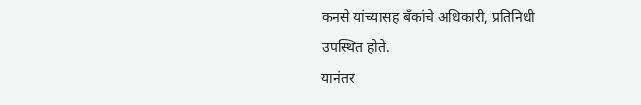कनसे यांच्यासह बँकांचे अधिकारी, प्रतिनिधी उपस्थित होते.
यानंतर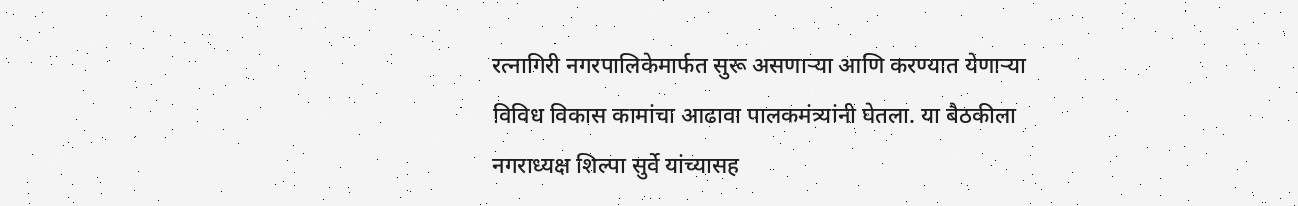रत्नागिरी नगरपालिकेमार्फत सुरू असणाऱ्या आणि करण्यात येणाऱ्या विविध विकास कामांचा आढावा पालकमंत्र्यांनी घेतला. या बैठकीला नगराध्यक्ष शिल्पा सुर्वे यांच्यासह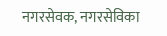नगरसेवक, नगरसेविका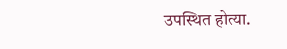उपस्थित होत्या.